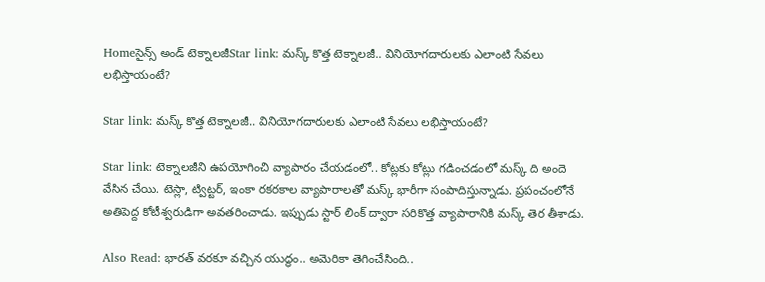Homeసైన్స్‌ అండ్‌ టెక్నాలజీStar link: మస్క్ కొత్త టెక్నాలజీ.. వినియోగదారులకు ఎలాంటి సేవలు లభిస్తాయంటే?

Star link: మస్క్ కొత్త టెక్నాలజీ.. వినియోగదారులకు ఎలాంటి సేవలు లభిస్తాయంటే?

Star link: టెక్నాలజీని ఉపయోగించి వ్యాపారం చేయడంలో.. కోట్లకు కోట్లు గడించడంలో మస్క్ ది అందె వేసిన చేయి. టెస్లా, ట్విట్టర్, ఇంకా రకరకాల వ్యాపారాలతో మస్క్ భారీగా సంపాదిస్తున్నాడు. ప్రపంచంలోనే అతిపెద్ద కోటీశ్వరుడిగా అవతరించాడు. ఇప్పుడు స్టార్ లింక్ ద్వారా సరికొత్త వ్యాపారానికి మస్క్ తెర తీశాడు.

Also Read: భారత్ వరకూ వచ్చిన యుద్ధం.. అమెరికా తెగించేసింది..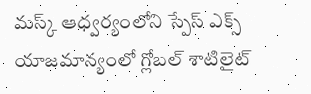మస్క్ ఆధ్వర్యంలోని స్పేస్ ఎక్స్ యాజమాన్యంలో గ్లోబల్ శాటిలైట్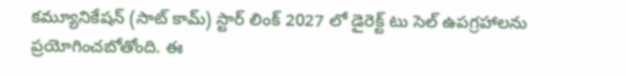కమ్యూనికేషన్ (సాట్ కామ్) స్టార్ లింక్ 2027 లో డైరెక్ట్ టు సెల్ ఉపగ్రహాలను ప్రయోగించబోతోంది. ఈ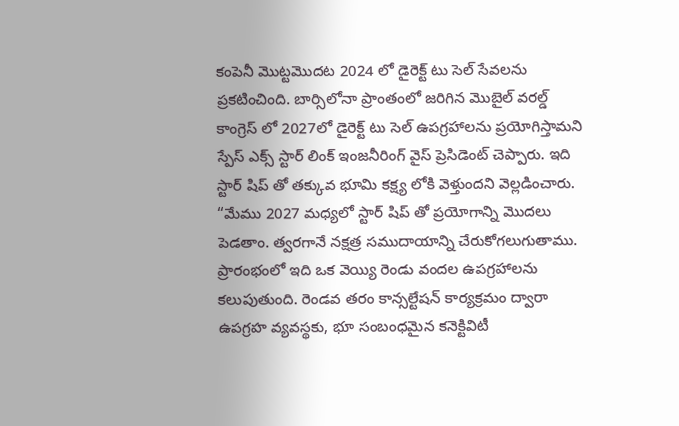కంపెనీ మొట్టమొదట 2024 లో డైరెక్ట్ టు సెల్ సేవలను ప్రకటించింది. బార్సిలోనా ప్రాంతంలో జరిగిన మొబైల్ వరల్డ్ కాంగ్రెస్ లో 2027లో డైరెక్ట్ టు సెల్ ఉపగ్రహాలను ప్రయోగిస్తామని స్పేస్ ఎక్స్ స్టార్ లింక్ ఇంజనీరింగ్ వైస్ ప్రెసిడెంట్ చెప్పారు. ఇది స్టార్ షిప్ తో తక్కువ భూమి కక్ష్య లోకి వెళ్తుందని వెల్లడించారు. “మేము 2027 మధ్యలో స్టార్ షిప్ తో ప్రయోగాన్ని మొదలు పెడతాం. త్వరగానే నక్షత్ర సముదాయాన్ని చేరుకోగలుగుతాము. ప్రారంభంలో ఇది ఒక వెయ్యి రెండు వందల ఉపగ్రహాలను కలుపుతుంది. రెండవ తరం కాన్సల్టేషన్ కార్యక్రమం ద్వారా ఉపగ్రహ వ్యవస్థకు, భూ సంబంధమైన కనెక్టివిటీ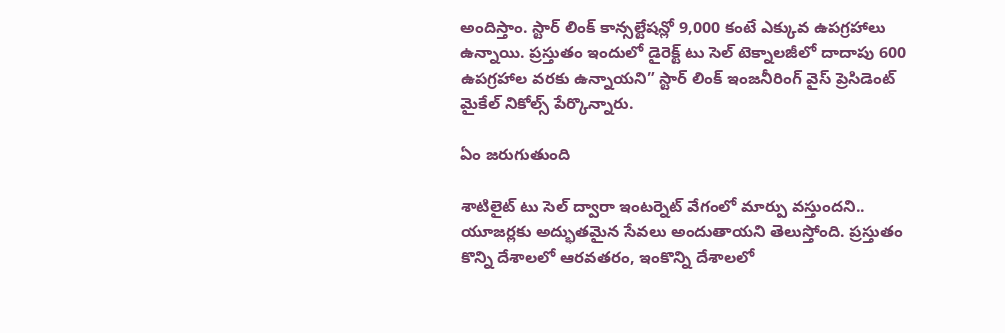అందిస్తాం. స్టార్ లింక్ కాన్సల్టేషన్లో 9,000 కంటే ఎక్కువ ఉపగ్రహాలు ఉన్నాయి. ప్రస్తుతం ఇందులో డైరెక్ట్ టు సెల్ టెక్నాలజీలో దాదాపు 600 ఉపగ్రహాల వరకు ఉన్నాయని” స్టార్ లింక్ ఇంజనీరింగ్ వైస్ ప్రెసిడెంట్ మైకేల్ నికోల్స్ పేర్కొన్నారు.

ఏం జరుగుతుంది

శాటిలైట్ టు సెల్ ద్వారా ఇంటర్నెట్ వేగంలో మార్పు వస్తుందని.. యూజర్లకు అద్భుతమైన సేవలు అందుతాయని తెలుస్తోంది. ప్రస్తుతం కొన్ని దేశాలలో ఆరవతరం, ఇంకొన్ని దేశాలలో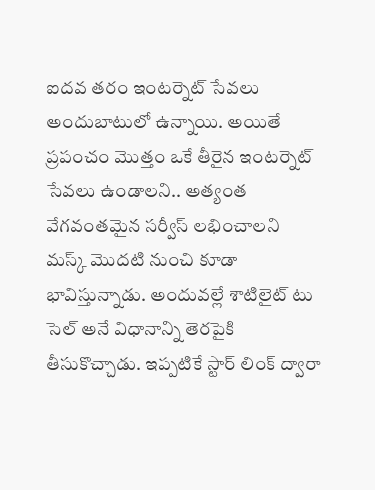ఐదవ తరం ఇంటర్నెట్ సేవలు అందుబాటులో ఉన్నాయి. అయితే ప్రపంచం మొత్తం ఒకే తీరైన ఇంటర్నెట్ సేవలు ఉండాలని.. అత్యంత వేగవంతమైన సర్వీస్ లభించాలని మస్క్ మొదటి నుంచి కూడా భావిస్తున్నాడు. అందువల్లే శాటిలైట్ టు సెల్ అనే విధానాన్ని తెరపైకి తీసుకొచ్చాడు. ఇప్పటికే స్టార్ లింక్ ద్వారా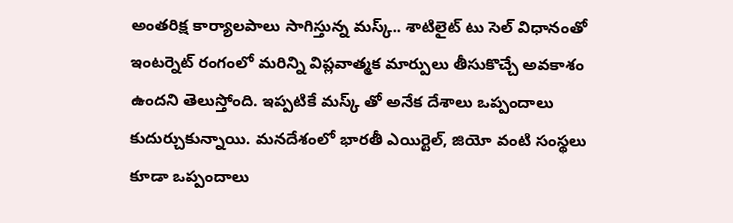అంతరిక్ష కార్యాలపాలు సాగిస్తున్న మస్క్.. శాటిలైట్ టు సెల్ విధానంతో ఇంటర్నెట్ రంగంలో మరిన్ని విప్లవాత్మక మార్పులు తీసుకొచ్చే అవకాశం ఉందని తెలుస్తోంది. ఇప్పటికే మస్క్ తో అనేక దేశాలు ఒప్పందాలు కుదుర్చుకున్నాయి. మనదేశంలో భారతీ ఎయిర్టెల్, జియో వంటి సంస్థలు కూడా ఒప్పందాలు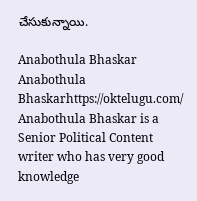చేసుకున్నాయి.

Anabothula Bhaskar
Anabothula Bhaskarhttps://oktelugu.com/
Anabothula Bhaskar is a Senior Political Content writer who has very good knowledge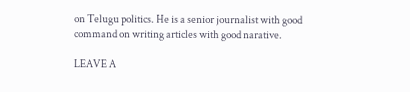on Telugu politics. He is a senior journalist with good command on writing articles with good narative.

LEAVE A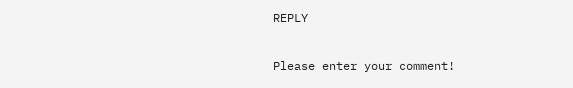REPLY

Please enter your comment!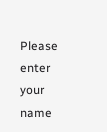Please enter your name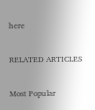here

RELATED ARTICLES

Most Popular